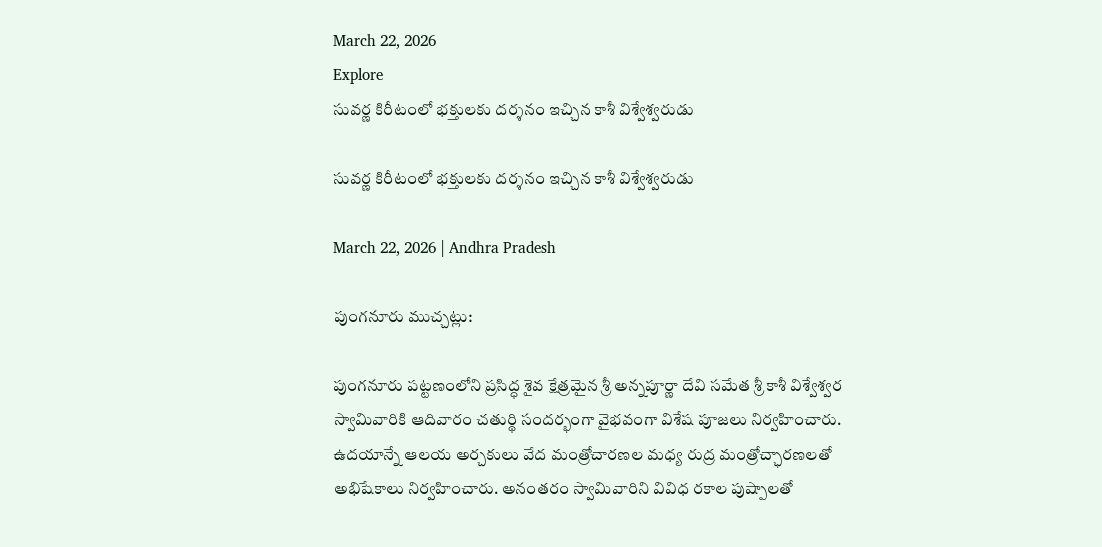March 22, 2026
Explore
సువర్ణ కిరీటంలో భక్తులకు దర్శనం ఇచ్చిన కాశీ విశ్వేశ్వరుడు

సువర్ణ కిరీటంలో భక్తులకు దర్శనం ఇచ్చిన కాశీ విశ్వేశ్వరుడు

March 22, 2026 | Andhra Pradesh

పుంగనూరు ముచ్చట్లు:

పుంగనూరు పట్టణంలోని ప్రసిద్ధ శైవ క్షేత్రమైన శ్రీ అన్నపూర్ణా దేవి సమేత శ్రీ కాశీ విశ్వేశ్వర స్వామివారికి ఆదివారం చతుర్థి సందర్భంగా వైభవంగా విశేష పూజలు నిర్వహించారు. ఉదయాన్నే ఆలయ అర్చకులు వేద మంత్రోచారణల మధ్య రుద్ర మంత్రోచ్ఛారణలతో అభిషేకాలు నిర్వహించారు. అనంతరం స్వామివారిని వివిధ రకాల పుష్పాలతో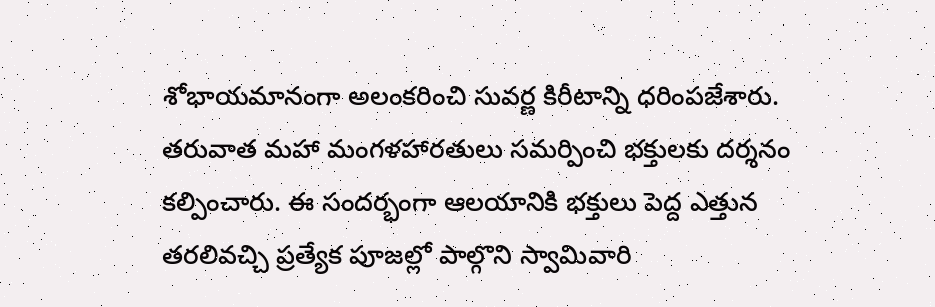శోభాయమానంగా అలంకరించి సువర్ణ కిరీటాన్ని ధరింపజేశారు. తరువాత మహా మంగళహారతులు సమర్పించి భక్తులకు దర్శనం కల్పించారు. ఈ సందర్భంగా ఆలయానికి భక్తులు పెద్ద ఎత్తున తరలివచ్చి ప్రత్యేక పూజల్లో పాల్గొని స్వామివారి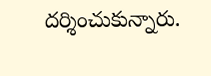దర్శించుకున్నారు.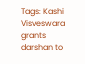Tags: Kashi Visveswara grants darshan to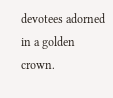devotees adorned in a golden crown.